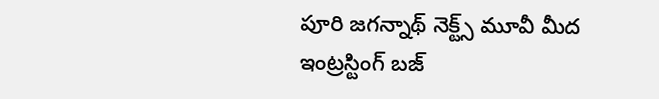పూరి జగన్నాథ్ నెక్ట్స్ మూవీ మీద ఇంట్రస్టింగ్ బజ్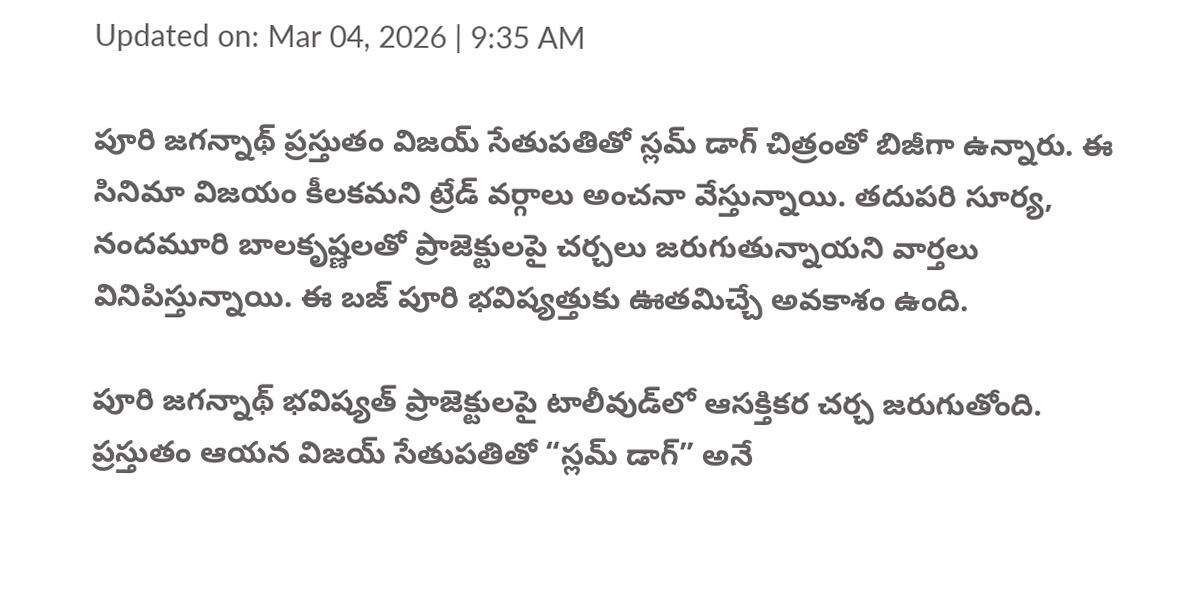Updated on: Mar 04, 2026 | 9:35 AM

పూరి జగన్నాథ్ ప్రస్తుతం విజయ్ సేతుపతితో స్లమ్ డాగ్ చిత్రంతో బిజీగా ఉన్నారు. ఈ సినిమా విజయం కీలకమని ట్రేడ్ వర్గాలు అంచనా వేస్తున్నాయి. తదుపరి సూర్య, నందమూరి బాలకృష్ణలతో ప్రాజెక్టులపై చర్చలు జరుగుతున్నాయని వార్తలు వినిపిస్తున్నాయి. ఈ బజ్ పూరి భవిష్యత్తుకు ఊతమిచ్చే అవకాశం ఉంది.

పూరి జగన్నాథ్ భవిష్యత్ ప్రాజెక్టులపై టాలీవుడ్‌లో ఆసక్తికర చర్చ జరుగుతోంది. ప్రస్తుతం ఆయన విజయ్ సేతుపతితో “స్లమ్ డాగ్” అనే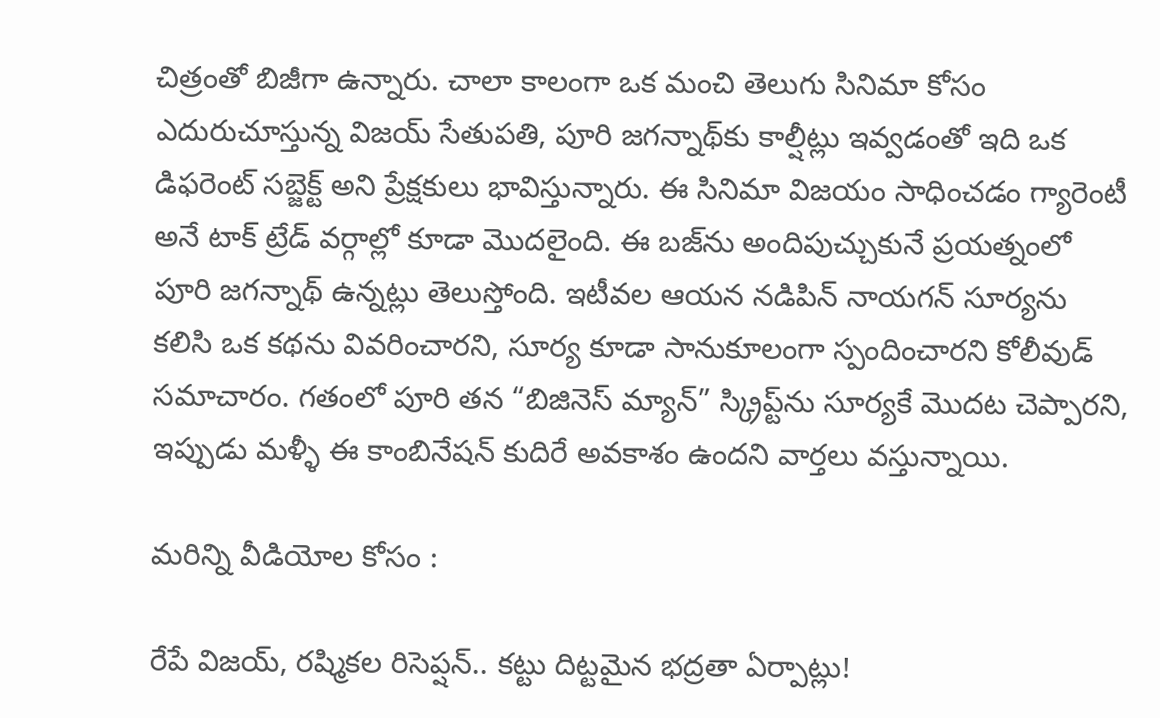చిత్రంతో బిజీగా ఉన్నారు. చాలా కాలంగా ఒక మంచి తెలుగు సినిమా కోసం ఎదురుచూస్తున్న విజయ్ సేతుపతి, పూరి జగన్నాథ్‌కు కాల్షీట్లు ఇవ్వడంతో ఇది ఒక డిఫరెంట్ సబ్జెక్ట్ అని ప్రేక్షకులు భావిస్తున్నారు. ఈ సినిమా విజయం సాధించడం గ్యారెంటీ అనే టాక్ ట్రేడ్ వర్గాల్లో కూడా మొదలైంది. ఈ బజ్‌ను అందిపుచ్చుకునే ప్రయత్నంలో పూరి జగన్నాథ్ ఉన్నట్లు తెలుస్తోంది. ఇటీవల ఆయన నడిపిన్ నాయగన్ సూర్యను కలిసి ఒక కథను వివరించారని, సూర్య కూడా సానుకూలంగా స్పందించారని కోలీవుడ్ సమాచారం. గతంలో పూరి తన “బిజినెస్ మ్యాన్” స్క్రిప్ట్‌ను సూర్యకే మొదట చెప్పారని, ఇప్పుడు మళ్ళీ ఈ కాంబినేషన్ కుదిరే అవకాశం ఉందని వార్తలు వస్తున్నాయి.

మరిన్ని వీడియోల కోసం :

రేపే విజయ్, రష్మికల రిసెప్షన్.. కట్టు దిట్టమైన భద్రతా ఏర్పాట్లు!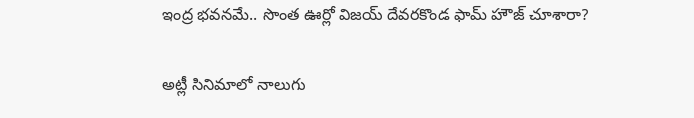ఇంద్ర భవనమే.. సొంత ఊర్లో విజయ్ దేవరకొండ ఫామ్ హౌజ్ చూశారా?

అట్లీ సినిమాలో నాలుగు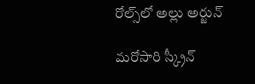రోల్స్‌లో అల్లు అర్జున్

మరోసారి స్క్రీన్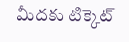మీదకు టిక్కెట్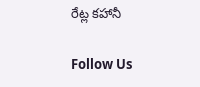రేట్ల కహానీ

Follow Us